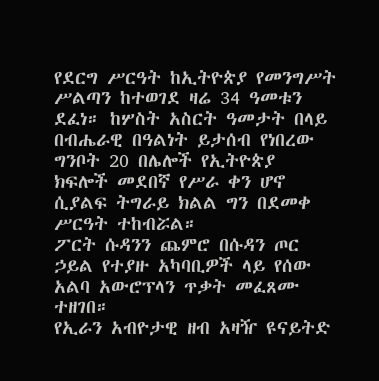የደርግ ሥርዓት ከኢትዮጵያ የመንግሥት ሥልጣን ከተወገደ ዛሬ 34 ዓመቱን ደፈነ። ከሦስት አስርት ዓመታት በላይ በብሔራዊ በዓልነት ይታሰብ የነበረው ግንቦት 20 በሌሎች የኢትዮጵያ ክፍሎች መደበኛ የሥራ ቀን ሆኖ ሲያልፍ ትግራይ ክልል ግን በደመቀ ሥርዓት ተከብሯል።
ፖርት ሱዳንን ጨምሮ በሱዳን ጦር ኃይል የተያዙ አካባቢዎች ላይ የሰው አልባ አውሮፕላን ጥቃት መፈጸሙ ተዘገበ።
የኢራን አብዮታዊ ዘብ አዛዥ ዩናይትድ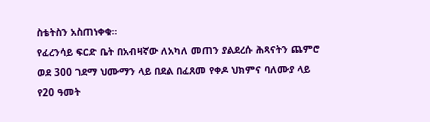ስቴትስን አስጠነቀቁ።
የፈረንሳይ ፍርድ ቤት በአብዛኛው ለአካለ መጠን ያልደረሱ ሕጻናትን ጨምሮ ወደ 300 ገደማ ህሙማን ላይ በደል በፈጸመ የቀዶ ህክምና ባለሙያ ላይ የ20 ዓመት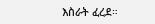እስራት ፈረደ።